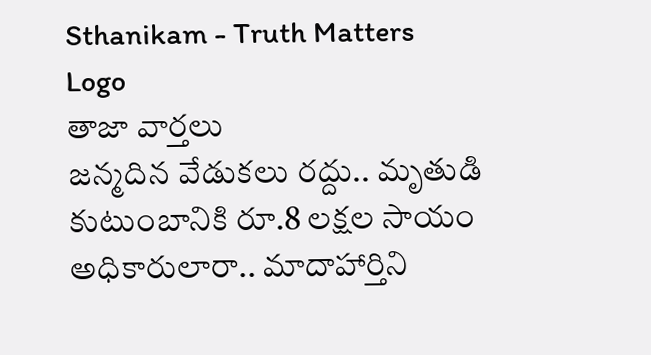Sthanikam - Truth Matters
Logo
తాజా వార్తలు
జన్మదిన వేడుకలు రద్దు.. మృతుడి కుటుంబానికి రూ.8 లక్షల సాయం అధికారులారా.. మాదాహార్తిని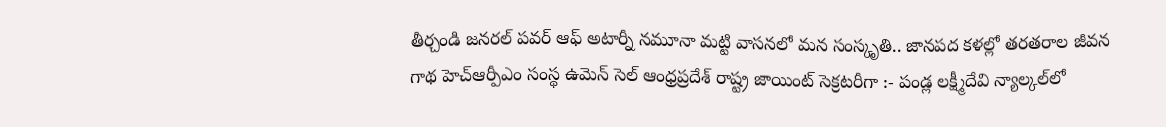తీర్చండి జనరల్ పవర్ ఆఫ్ అటార్నీ నమూనా మట్టి వాసనలో మన సంస్కృతి.. జానపద కళల్లో తరతరాల జీవన గాథ హెచ్ఆర్పీఎం సంస్థ ఉమెన్ సెల్ ఆంధ్రప్రదేశ్ రాష్ట్ర జాయింట్ సెక్రటరీగా :- పండ్ల లక్ష్మీదేవి న్యాల్కల్‌లో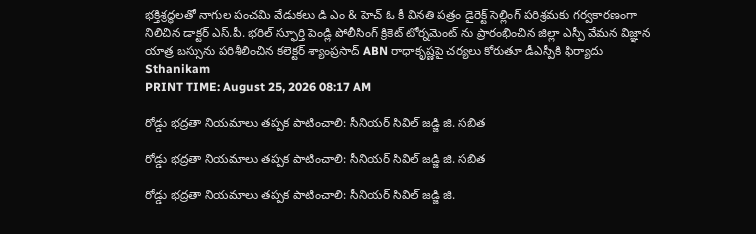భక్తిశ్రద్ధలతో నాగుల పంచమి వేడుకలు డి ఎం & హెచ్ ఓ కీ వినతి పత్రం డైరెక్ట్ సెల్లింగ్ పరిశ్రమకు గర్వకారణంగా నిలిచిన డాక్టర్ ఎస్.పీ. భరిల్ స్ఫూర్తి పెండ్లి పోలీసింగ్ క్రికెట్ టోర్నమెంట్ ను ప్రారంభించిన జిల్లా ఎస్పీ వేమన విజ్ఞాన యాత్ర బస్సును పరిశీలించిన కలెక్టర్ శ్యాంప్రసాద్ ABN రాధాకృష్ణపై చర్యలు కోరుతూ డీఎస్పీకి ఫిర్యాదు
Sthanikam
PRINT TIME: August 25, 2026 08:17 AM

రోడ్డు భద్రతా నియమాలు తప్పక పాటించాలి: సీనియర్ సివిల్ జడ్జి జి. సబిత

రోడ్డు భద్రతా నియమాలు తప్పక పాటించాలి: సీనియర్ సివిల్ జడ్జి జి. సబిత

రోడ్డు భద్రతా నియమాలు తప్పక పాటించాలి: సీనియర్ సివిల్ జడ్జి జి.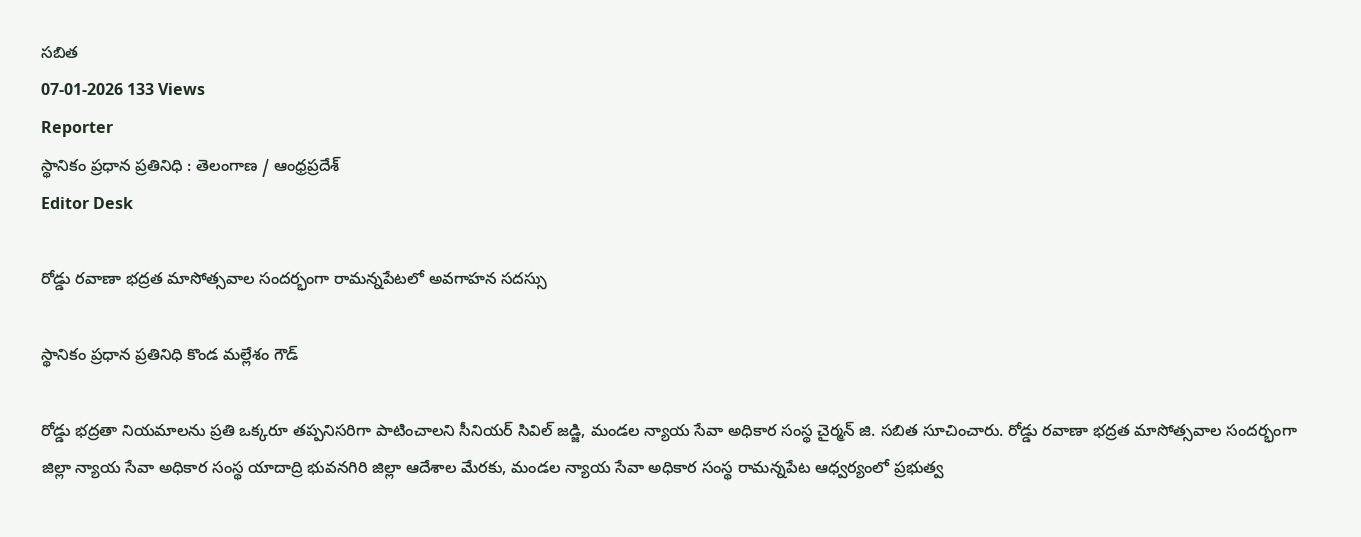సబిత
07-01-2026 133 Views
Reporter
స్థానికం ప్రధాన ప్రతినిధి : తెలంగాణ / ఆంధ్రప్రదేశ్
Editor Desk

రోడ్డు రవాణా భద్రత మాసోత్సవాల సందర్భంగా రామన్నపేటలో అవగాహన సదస్సు

స్థానికం ప్రధాన ప్రతినిధి కొండ మల్లేశం గౌడ్

రోడ్డు భద్రతా నియమాలను ప్రతి ఒక్కరూ తప్పనిసరిగా పాటించాలని సీనియర్ సివిల్ జడ్జి, మండల న్యాయ సేవా అధికార సంస్థ చైర్మన్ జి. సబిత సూచించారు. రోడ్డు రవాణా భద్రత మాసోత్సవాల సందర్భంగా జిల్లా న్యాయ సేవా అధికార సంస్థ యాదాద్రి భువనగిరి జిల్లా ఆదేశాల మేరకు, మండల న్యాయ సేవా అధికార సంస్థ రామన్నపేట ఆధ్వర్యంలో ప్రభుత్వ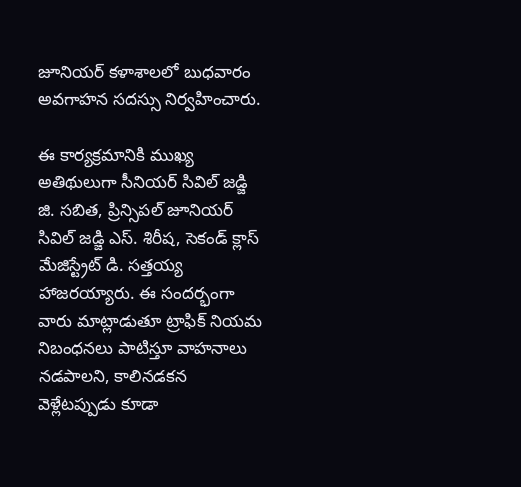జూనియర్ కళాశాలలో బుధవారం అవగాహన సదస్సు నిర్వహించారు.

ఈ కార్యక్రమానికి ముఖ్య అతిథులుగా సీనియర్ సివిల్ జడ్జి జి. సబిత, ప్రిన్సిపల్ జూనియర్ సివిల్ జడ్జి ఎస్. శిరీష, సెకండ్ క్లాస్ మేజిస్ట్రేట్ డి. సత్తయ్య హాజరయ్యారు. ఈ సందర్భంగా వారు మాట్లాడుతూ ట్రాఫిక్ నియమ నిబంధనలు పాటిస్తూ వాహనాలు నడపాలని, కాలినడకన వెళ్లేటప్పుడు కూడా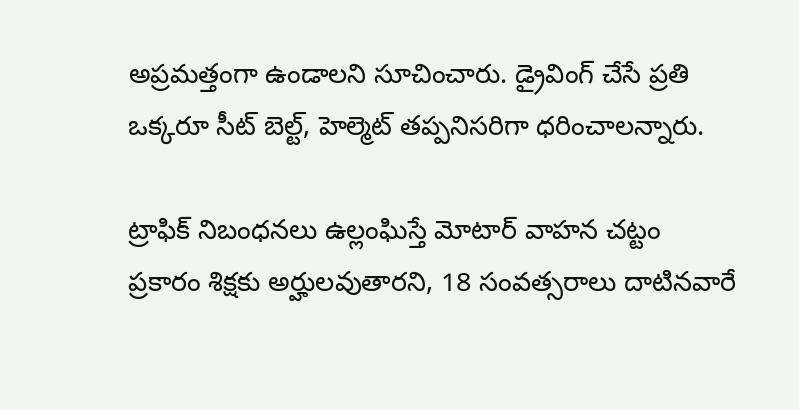అప్రమత్తంగా ఉండాలని సూచించారు. డ్రైవింగ్ చేసే ప్రతి ఒక్కరూ సీట్ బెల్ట్, హెల్మెట్ తప్పనిసరిగా ధరించాలన్నారు.

ట్రాఫిక్ నిబంధనలు ఉల్లంఘిస్తే మోటార్ వాహన చట్టం ప్రకారం శిక్షకు అర్హులవుతారని, 18 సంవత్సరాలు దాటినవారే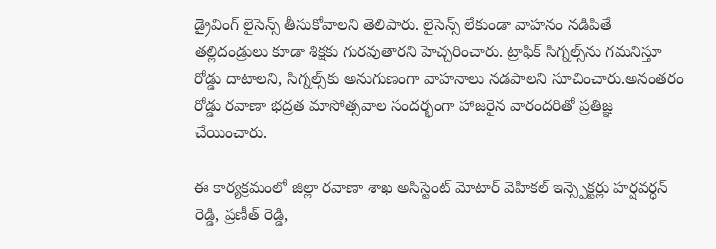డ్రైవింగ్ లైసెన్స్ తీసుకోవాలని తెలిపారు. లైసెన్స్ లేకుండా వాహనం నడిపితే తల్లిదండ్రులు కూడా శిక్షకు గురవుతారని హెచ్చరించారు. ట్రాఫిక్ సిగ్నల్స్‌ను గమనిస్తూ రోడ్డు దాటాలని, సిగ్నల్స్‌కు అనుగుణంగా వాహనాలు నడపాలని సూచించారు.అనంతరం రోడ్డు రవాణా భద్రత మాసోత్సవాల సందర్భంగా హాజరైన వారందరితో ప్రతిజ్ఞ చేయించారు.

ఈ కార్యక్రమంలో జిల్లా రవాణా శాఖ అసిస్టెంట్ మోటార్ వెహికల్ ఇన్స్పెక్టర్లు హర్షవర్ధన్ రెడ్డి, ప్రణీత్ రెడ్డి,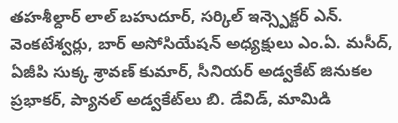తహశీల్దార్ లాల్ బహుదూర్, సర్కిల్ ఇన్స్పెక్టర్ ఎన్. వెంకటేశ్వర్లు, బార్ అసోసియేషన్ అధ్యక్షులు ఎం.ఏ. మసీద్, ఏజీపి సుక్క శ్రావణ్ కుమార్, సీనియర్ అడ్వకేట్ జినుకల ప్రభాకర్, ప్యానల్ అడ్వకేట్‌లు బి. డేవిడ్, మామిడి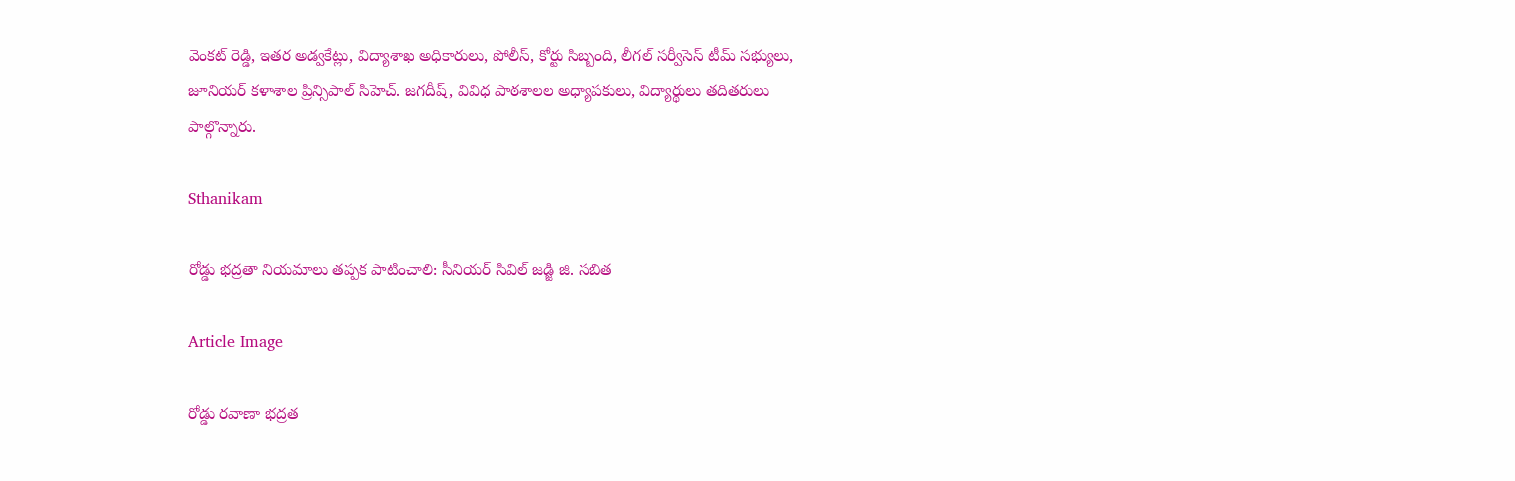వెంకట్ రెడ్డి, ఇతర అడ్వకేట్లు, విద్యాశాఖ అధికారులు, పోలీస్, కోర్టు సిబ్బంది, లీగల్ సర్వీసెస్ టీమ్ సభ్యులు, జూనియర్ కళాశాల ప్రిన్సిపాల్ సిహెచ్. జగదీష్, వివిధ పాఠశాలల అధ్యాపకులు, విద్యార్థులు తదితరులు పాల్గొన్నారు.

Sthanikam

రోడ్డు భద్రతా నియమాలు తప్పక పాటించాలి: సీనియర్ సివిల్ జడ్జి జి. సబిత

Article Image

రోడ్డు రవాణా భద్రత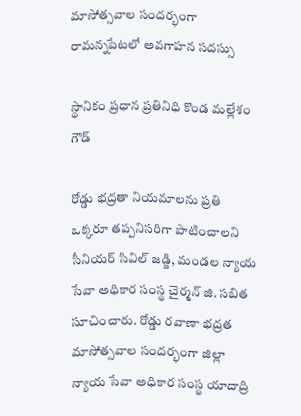మాసోత్సవాల సందర్భంగా రామన్నపేటలో అవగాహన సదస్సు

స్థానికం ప్రధాన ప్రతినిధి కొండ మల్లేశం గౌడ్

రోడ్డు భద్రతా నియమాలను ప్రతి ఒక్కరూ తప్పనిసరిగా పాటించాలని సీనియర్ సివిల్ జడ్జి, మండల న్యాయ సేవా అధికార సంస్థ చైర్మన్ జి. సబిత సూచించారు. రోడ్డు రవాణా భద్రత మాసోత్సవాల సందర్భంగా జిల్లా న్యాయ సేవా అధికార సంస్థ యాదాద్రి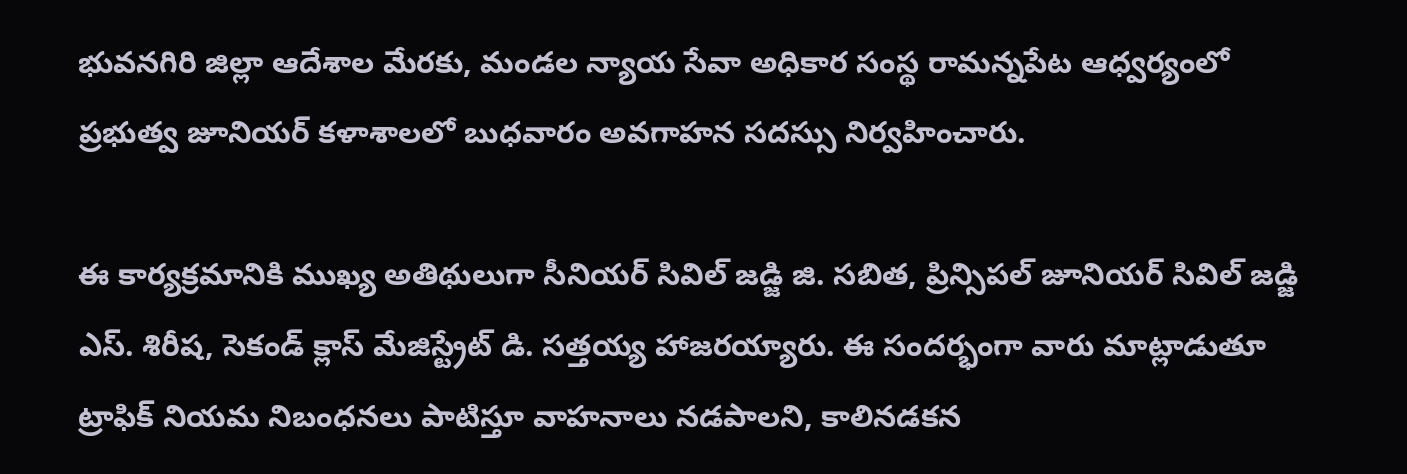భువనగిరి జిల్లా ఆదేశాల మేరకు, మండల న్యాయ సేవా అధికార సంస్థ రామన్నపేట ఆధ్వర్యంలో ప్రభుత్వ జూనియర్ కళాశాలలో బుధవారం అవగాహన సదస్సు నిర్వహించారు.

ఈ కార్యక్రమానికి ముఖ్య అతిథులుగా సీనియర్ సివిల్ జడ్జి జి. సబిత, ప్రిన్సిపల్ జూనియర్ సివిల్ జడ్జి ఎస్. శిరీష, సెకండ్ క్లాస్ మేజిస్ట్రేట్ డి. సత్తయ్య హాజరయ్యారు. ఈ సందర్భంగా వారు మాట్లాడుతూ ట్రాఫిక్ నియమ నిబంధనలు పాటిస్తూ వాహనాలు నడపాలని, కాలినడకన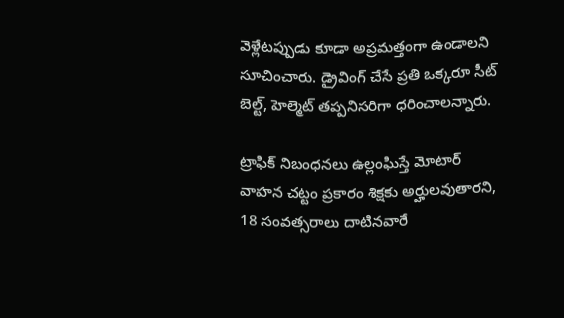వెళ్లేటప్పుడు కూడా అప్రమత్తంగా ఉండాలని సూచించారు. డ్రైవింగ్ చేసే ప్రతి ఒక్కరూ సీట్ బెల్ట్, హెల్మెట్ తప్పనిసరిగా ధరించాలన్నారు.

ట్రాఫిక్ నిబంధనలు ఉల్లంఘిస్తే మోటార్ వాహన చట్టం ప్రకారం శిక్షకు అర్హులవుతారని, 18 సంవత్సరాలు దాటినవారే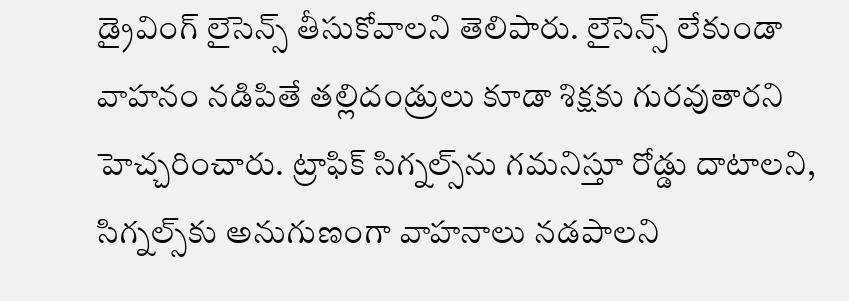డ్రైవింగ్ లైసెన్స్ తీసుకోవాలని తెలిపారు. లైసెన్స్ లేకుండా వాహనం నడిపితే తల్లిదండ్రులు కూడా శిక్షకు గురవుతారని హెచ్చరించారు. ట్రాఫిక్ సిగ్నల్స్‌ను గమనిస్తూ రోడ్డు దాటాలని, సిగ్నల్స్‌కు అనుగుణంగా వాహనాలు నడపాలని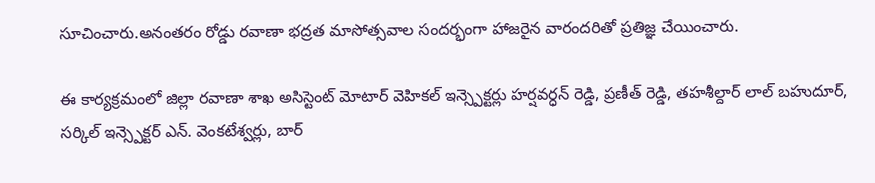సూచించారు.అనంతరం రోడ్డు రవాణా భద్రత మాసోత్సవాల సందర్భంగా హాజరైన వారందరితో ప్రతిజ్ఞ చేయించారు.

ఈ కార్యక్రమంలో జిల్లా రవాణా శాఖ అసిస్టెంట్ మోటార్ వెహికల్ ఇన్స్పెక్టర్లు హర్షవర్ధన్ రెడ్డి, ప్రణీత్ రెడ్డి, తహశీల్దార్ లాల్ బహుదూర్, సర్కిల్ ఇన్స్పెక్టర్ ఎన్. వెంకటేశ్వర్లు, బార్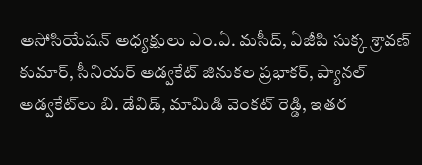అసోసియేషన్ అధ్యక్షులు ఎం.ఏ. మసీద్, ఏజీపి సుక్క శ్రావణ్ కుమార్, సీనియర్ అడ్వకేట్ జినుకల ప్రభాకర్, ప్యానల్ అడ్వకేట్‌లు బి. డేవిడ్, మామిడి వెంకట్ రెడ్డి, ఇతర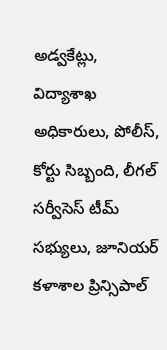అడ్వకేట్లు, విద్యాశాఖ అధికారులు, పోలీస్, కోర్టు సిబ్బంది, లీగల్ సర్వీసెస్ టీమ్ సభ్యులు, జూనియర్ కళాశాల ప్రిన్సిపాల్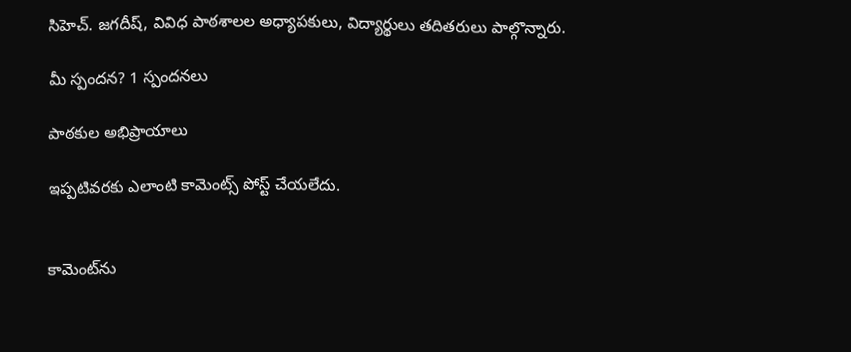సిహెచ్. జగదీష్, వివిధ పాఠశాలల అధ్యాపకులు, విద్యార్థులు తదితరులు పాల్గొన్నారు.

మీ స్పందన? 1 స్పందనలు

పాఠకుల అభిప్రాయాలు

ఇప్పటివరకు ఎలాంటి కామెంట్స్ పోస్ట్ చేయలేదు.


కామెంట్‌ను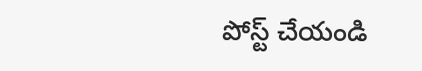పోస్ట్ చేయండి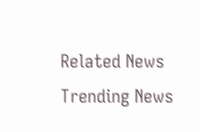Related News
Trending News